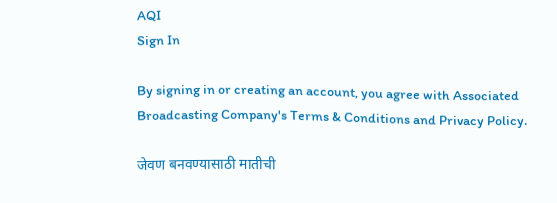AQI
Sign In

By signing in or creating an account, you agree with Associated Broadcasting Company's Terms & Conditions and Privacy Policy.

जेवण बनवण्यासाठी मातीची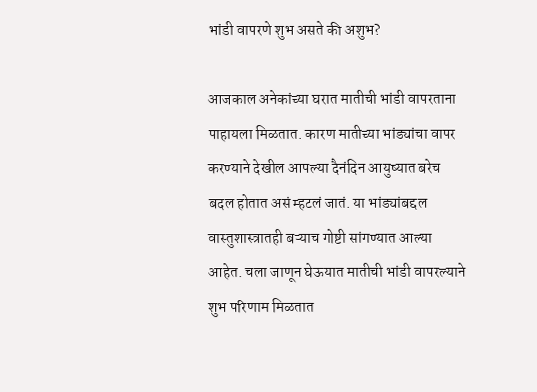भांडी वापरणे शुभ असते की अशुभ?

आजकाल अनेकांच्या घरात मातीची भांडी वापरताना पाहायला मिळतात. कारण मातीच्या भांड्यांचा वापर करण्याने देखील आपल्या दैनंदिन आयुष्यात बरेच बदल होतात असं म्हटलं जातं. या भांड्यांबद्दल वास्तुशास्त्रातही बऱ्याच गोष्टी सांगण्यात आल्या आहेत. चला जाणून घेऊयात मातीची भांडी वापरल्याने शुभ परिणाम मिळतात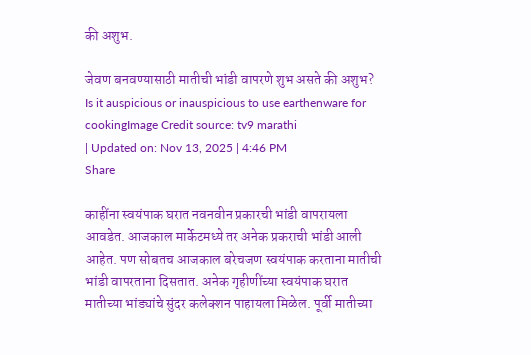की अशुभ.

जेवण बनवण्यासाठी मातीची भांडी वापरणे शुभ असते की अशुभ?
Is it auspicious or inauspicious to use earthenware for cookingImage Credit source: tv9 marathi
| Updated on: Nov 13, 2025 | 4:46 PM
Share

काहींना स्वयंपाक घरात नवनवीन प्रकारची भांडी वापरायला आवडेत. आजकाल मार्केटमध्ये तर अनेक प्रकराची भांडी आली आहेत. पण सोबतच आजकाल बरेचजण स्वयंपाक करताना मातीची भांडी वापरताना दिसतात. अनेक गृहीणींच्या स्वयंपाक घरात मातीच्या भांड्यांचे सुंदर कलेक्शन पाहायला मिळेल. पूर्वी मातीच्या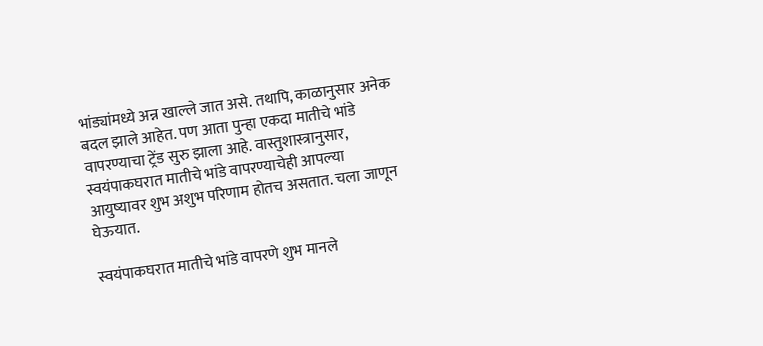भांड्यांमध्ये अन्न खाल्ले जात असे. तथापि, काळानुसार अनेक बदल झाले आहेत. पण आता पुन्हा एकदा मातीचे भांडे वापरण्याचा ट्रेंड सुरु झाला आहे. वास्तुशास्त्रानुसार, स्वयंपाकघरात मातीचे भांडे वापरण्याचेही आपल्या आयुष्यावर शुभ अशुभ परिणाम होतच असतात. चला जाणून घेऊयात.

स्वयंपाकघरात मातीचे भांडे वापरणे शुभ मानले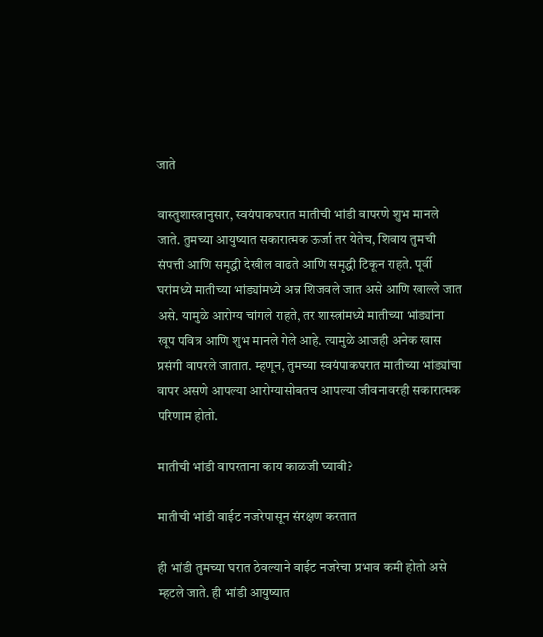जाते

वास्तुशास्त्रानुसार, स्वयंपाकघरात मातीची भांडी वापरणे शुभ मानले जाते. तुमच्या आयुष्यात सकारात्मक ऊर्जा तर येतेच, शिवाय तुमची संपत्ती आणि समृद्धी देखील वाढते आणि समृद्धी टिकून राहते. पूर्वी घरांमध्ये मातीच्या भांड्यांमध्ये अन्न शिजवले जात असे आणि खाल्ले जात असे. यामुळे आरोग्य चांगले राहते, तर शास्त्रांमध्ये मातीच्या भांड्यांना खूप पवित्र आणि शुभ मानले गेले आहे. त्यामुळे आजही अनेक खास प्रसंगी वापरले जातात. म्हणून, तुमच्या स्वयंपाकघरात मातीच्या भांड्यांचा वापर असणे आपल्या आरोग्यासोबतच आपल्या जीवनावरही सकारात्मक परिणाम होतो.

मातीची भांडी वापरताना काय काळजी घ्यावी?

मातीची भांडी वाईट नजरेपासून संरक्षण करतात

ही भांडी तुमच्या घरात ठेवल्याने वाईट नजरेचा प्रभाव कमी होतो असे म्हटले जाते. ही भांडी आयुष्यात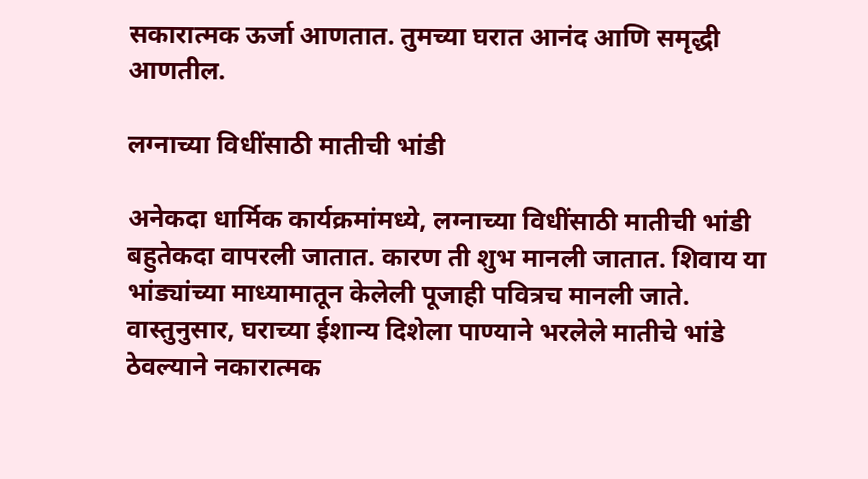सकारात्मक ऊर्जा आणतात. तुमच्या घरात आनंद आणि समृद्धी आणतील.

लग्नाच्या विधींसाठी मातीची भांडी

अनेकदा धार्मिक कार्यक्रमांमध्ये, लग्नाच्या विधींसाठी मातीची भांडी बहुतेकदा वापरली जातात. कारण ती शुभ मानली जातात. शिवाय या भांड्यांच्या माध्यामातून केलेली पूजाही पवित्रच मानली जाते. वास्तुनुसार, घराच्या ईशान्य दिशेला पाण्याने भरलेले मातीचे भांडे ठेवल्याने नकारात्मक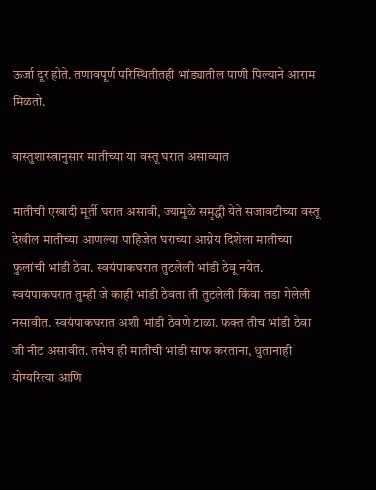ऊर्जा दूर होते. तणावपूर्ण परिस्थितीतही भांड्यातील पाणी पिल्याने आराम मिळतो.

वास्तुशास्त्रानुसार मातीच्या या वस्तू घरात असाव्यात

मातीची एखादी मूर्ती घरात असावी, ज्यामुळे समृद्धी येते सजावटीच्या वस्तू देखील मातीच्या आणल्या पाहिजेत घराच्या आग्नेय दिशेला मातीच्या फुलांची भांडी ठेवा. स्वयंपाकघरात तुटलेली भांडी ठेवू नयेत. स्वयंपाकघरात तुम्ही जे काही भांडी ठेवता ती तुटलेली किंवा तडा गेलेली नसावीत. स्वयंपाकघरात अशी भांडी ठेवणे टाळा. फक्त तीच भांडी ठेवा जी नीट असावीत. तसेच ही मातीची भांडी साफ करताना, धुतानाही योग्यरित्या आणि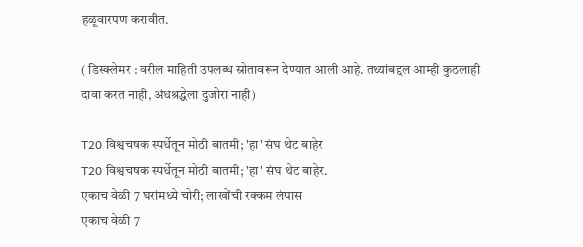हळूवारपण करावीत.

( डिस्क्लेमर : वरील माहिती उपलब्ध स्रोतावरून देण्यात आली आहे. तथ्यांबद्दल आम्ही कुठलाही दावा करत नाही, अंधश्रद्धेला दुजोरा नाही)

T20 विश्वचषक स्पर्धेतून मोठी बातमी; 'हा' संघ थेट बाहेर
T20 विश्वचषक स्पर्धेतून मोठी बातमी; 'हा' संघ थेट बाहेर.
एकाच वेळी 7 घरांमध्ये चोरी; लाखोंची रक्कम लंपास
एकाच वेळी 7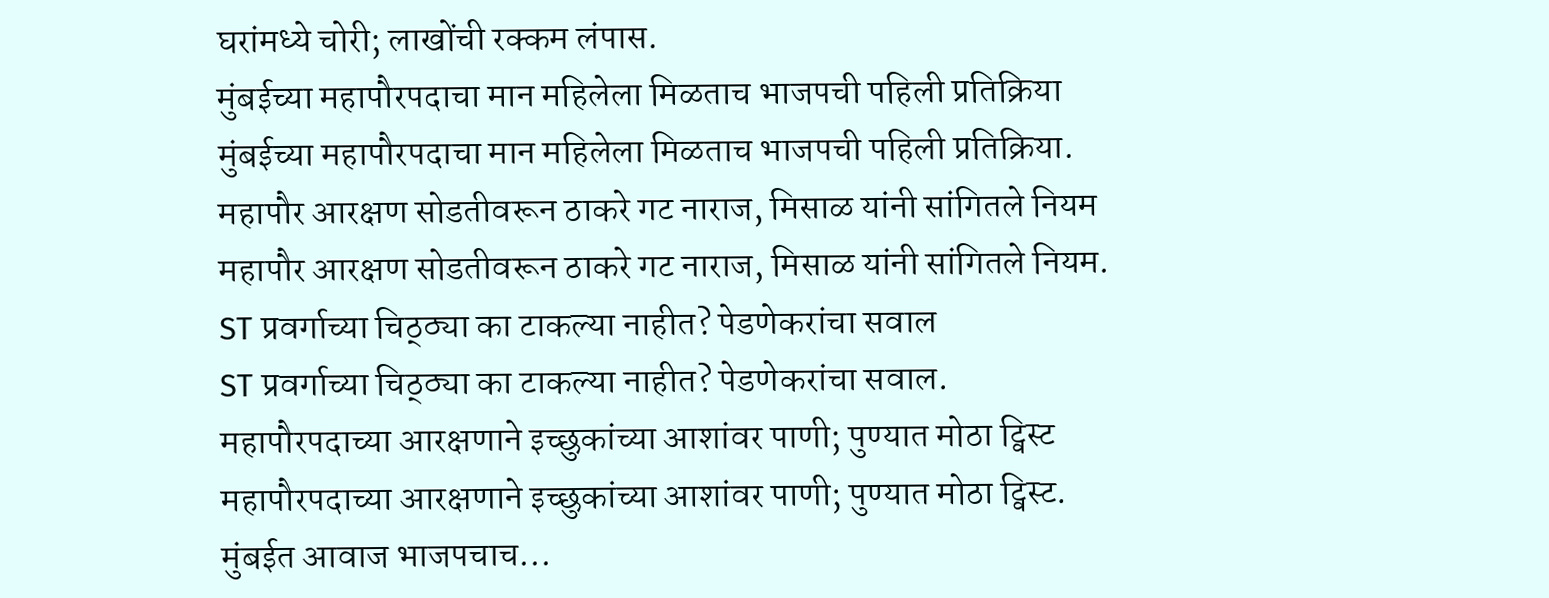घरांमध्ये चोरी; लाखोंची रक्कम लंपास.
मुंबईच्या महापौरपदाचा मान महिलेला मिळताच भाजपची पहिली प्रतिक्रिया
मुंबईच्या महापौरपदाचा मान महिलेला मिळताच भाजपची पहिली प्रतिक्रिया.
महापौर आरक्षण सोडतीवरून ठाकरे गट नाराज, मिसाळ यांनी सांगितले नियम
महापौर आरक्षण सोडतीवरून ठाकरे गट नाराज, मिसाळ यांनी सांगितले नियम.
ST प्रवर्गाच्या चिठ्ठ्या का टाकल्या नाहीत? पेडणेकरांचा सवाल
ST प्रवर्गाच्या चिठ्ठ्या का टाकल्या नाहीत? पेडणेकरांचा सवाल.
महापौरपदाच्या आरक्षणाने इच्छुकांच्या आशांवर पाणी; पुण्यात मोठा ट्विस्ट
महापौरपदाच्या आरक्षणाने इच्छुकांच्या आशांवर पाणी; पुण्यात मोठा ट्विस्ट.
मुंबईत आवाज भाजपचाच...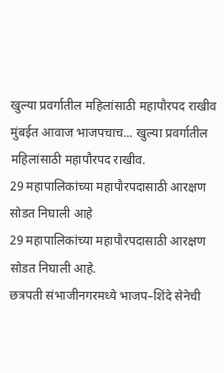खुल्या प्रवर्गातील महिलांसाठी महापौरपद राखीव
मुंबईत आवाज भाजपचाच... खुल्या प्रवर्गातील महिलांसाठी महापौरपद राखीव.
29 महापालिकांच्या महापौरपदासाठी आरक्षण सोडत निघाली आहे
29 महापालिकांच्या महापौरपदासाठी आरक्षण सोडत निघाली आहे.
छत्रपती संभाजीनगरमध्ये भाजप–शिंदे सेनेची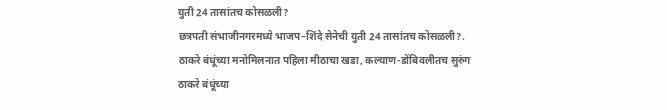युती 24 तासांतच कोसळली?
छत्रपती संभाजीनगरमध्ये भाजप–शिंदे सेनेची युती 24 तासांतच कोसळली?.
ठाकरे बंधूंच्या मनोमिलनात पहिला मीठाचा खडा, कल्याण-डोंबिवलीतच सुरुंग
ठाकरे बंधूंच्या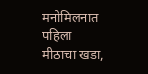मनोमिलनात पहिला मीठाचा खडा,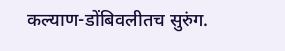कल्याण-डोंबिवलीतच सुरुंग.